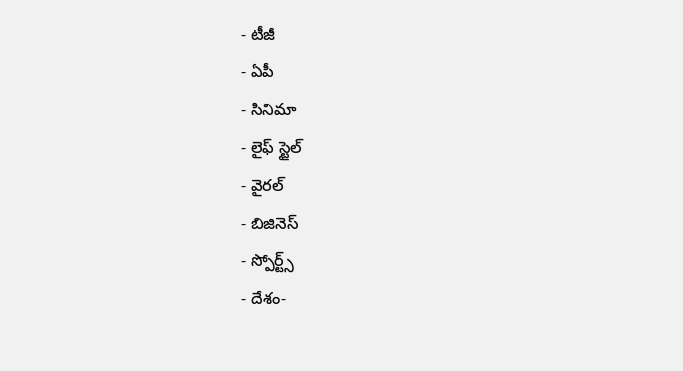- టీజీ
- ఏపీ
- సినిమా
- లైఫ్ స్టైల్
- వైరల్
- బిజినెస్
- స్పోర్ట్స్
- దేశం-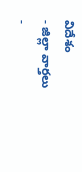విదేశం
- జిల్లా వార్తలు
-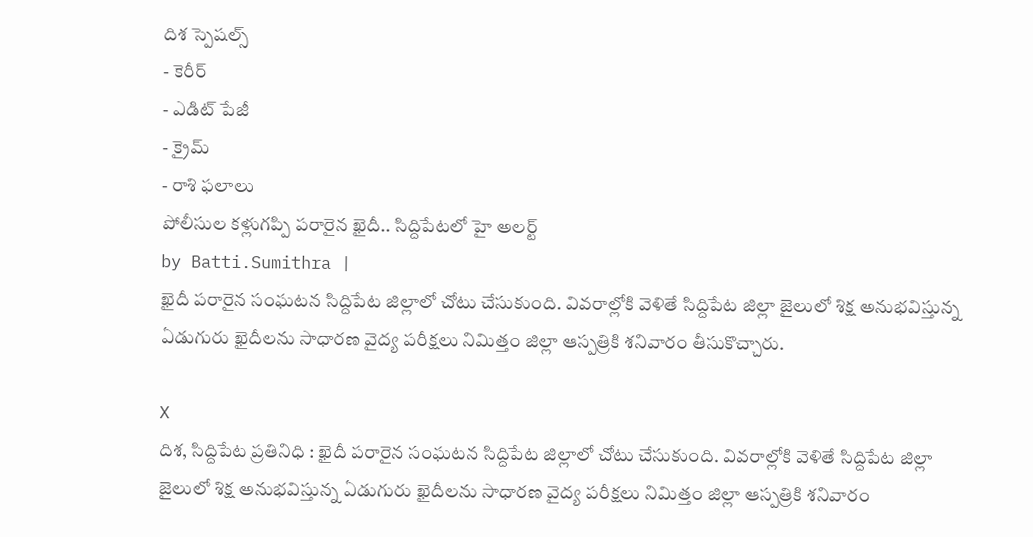దిశ స్పెషల్స్
- కెరీర్
- ఎడిట్ పేజీ
- క్రైమ్
- రాశి ఫలాలు
పోలీసుల కళ్లుగప్పి పరారైన ఖైదీ.. సిద్దిపేటలో హై అలర్ట్
by Batti.Sumithra |
ఖైదీ పరారైన సంఘటన సిద్దిపేట జిల్లాలో చోటు చేసుకుంది. వివరాల్లోకి వెళితే సిద్దిపేట జిల్లా జైలులో శిక్ష అనుభవిస్తున్న ఏడుగురు ఖైదీలను సాధారణ వైద్య పరీక్షలు నిమిత్తం జిల్లా ఆస్పత్రికి శనివారం తీసుకొచ్చారు.

X
దిశ, సిద్దిపేట ప్రతినిధి : ఖైదీ పరారైన సంఘటన సిద్దిపేట జిల్లాలో చోటు చేసుకుంది. వివరాల్లోకి వెళితే సిద్దిపేట జిల్లా జైలులో శిక్ష అనుభవిస్తున్న ఏడుగురు ఖైదీలను సాధారణ వైద్య పరీక్షలు నిమిత్తం జిల్లా ఆస్పత్రికి శనివారం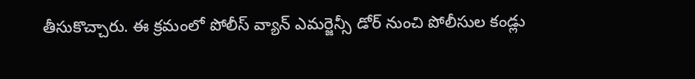తీసుకొచ్చారు. ఈ క్రమంలో పోలీస్ వ్యాన్ ఎమర్జెన్సీ డోర్ నుంచి పోలీసుల కండ్లు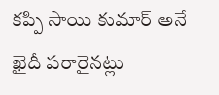కప్పి సాయి కుమార్ అనే ఖైదీ పరారైనట్లు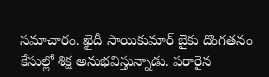సమాచారం. ఖైదీ సాయికుమార్ బైకు దొంగతనం కేసుల్లో శిక్ష అనుభవిస్తున్నాడు. పరారైన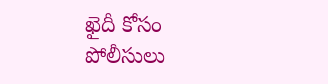ఖైదీ కోసం పోలీసులు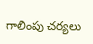గాలింపు చర్యలు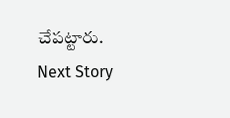చేపట్టారు.
Next Story